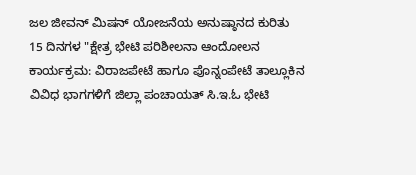ಜಲ ಜೀವನ್ ಮಿಷನ್ ಯೋಜನೆಯ ಅನುಷ್ಠಾನದ ಕುರಿತು 15 ದಿನಗಳ "ಕ್ಷೇತ್ರ ಭೇಟಿ ಪರಿಶೀಲನಾ ಆಂದೋಲನ ಕಾರ್ಯಕ್ರಮ: ವಿರಾಜಪೇಟೆ ಹಾಗೂ ಪೊನ್ನಂಪೇಟೆ ತಾಲ್ಲೂಕಿನ ವಿವಿಧ ಭಾಗಗಳಿಗೆ ಜಿಲ್ಲಾ ಪಂಚಾಯತ್ ಸಿ.ಇ.ಓ ಭೇಟಿ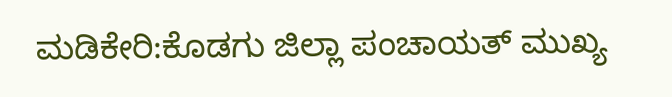ಮಡಿಕೇರಿ:ಕೊಡಗು ಜಿಲ್ಲಾ ಪಂಚಾಯತ್ ಮುಖ್ಯ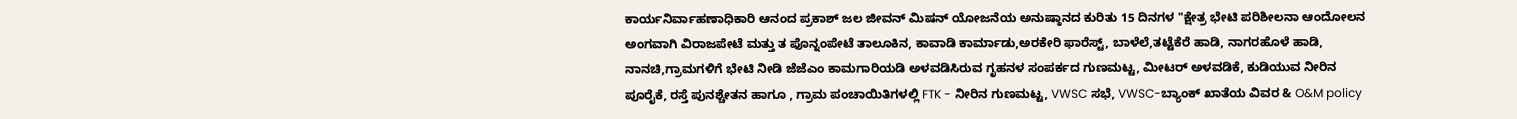ಕಾರ್ಯನಿರ್ವಾಹಣಾಧಿಕಾರಿ ಆನಂದ ಪ್ರಕಾಶ್ ಜಲ ಜೀವನ್ ಮಿಷನ್ ಯೋಜನೆಯ ಅನುಷ್ಠಾನದ ಕುರಿತು 15 ದಿನಗಳ "ಕ್ಷೇತ್ರ ಭೇಟಿ ಪರಿಶೀಲನಾ ಆಂದೋಲನ ಅಂಗವಾಗಿ ವಿರಾಜಪೇಟೆ ಮತ್ತು ತ ಪೊನ್ನಂಪೇಟೆ ತಾಲೂಕಿನ, ಕಾವಾಡಿ ಕಾರ್ಮಾಡು,ಅರಕೇರಿ ಫಾರೆಸ್ಟ್, ಬಾಳೆಲೆ,ತಟ್ಟೆಕೆರೆ ಹಾಡಿ, ನಾಗರಹೊಳೆ ಹಾಡಿ, ನಾನಚಿ,ಗ್ರಾಮಗಳಿಗೆ ಭೇಟಿ ನೀಡಿ ಜೆಜೆಎಂ ಕಾಮಗಾರಿಯಡಿ ಅಳವಡಿಸಿರುವ ಗೃಹನಳ ಸಂಪರ್ಕದ ಗುಣಮಟ್ಟ, ಮೀಟರ್ ಅಳವಡಿಕೆ, ಕುಡಿಯುವ ನೀರಿನ ಪೂರೈಕೆ, ರಸ್ತೆ ಪುನಶ್ಚೇತನ ಹಾಗೂ , ಗ್ರಾಮ ಪಂಚಾಯಿತಿಗಳಲ್ಲಿ FTK - ನೀರಿನ ಗುಣಮಟ್ಟ, VWSC ಸಭೆ, VWSC-ಬ್ಯಾಂಕ್ ಖಾತೆಯ ವಿವರ & O&M policy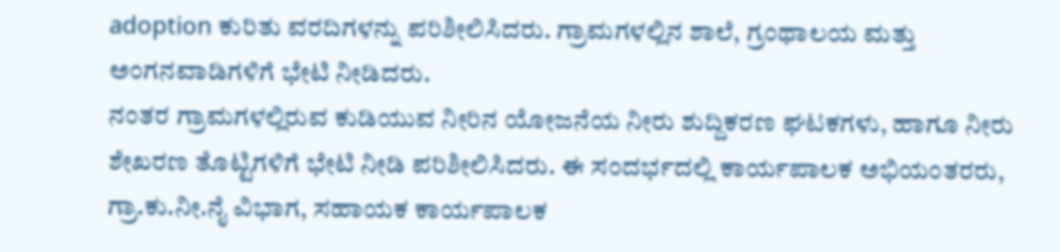adoption ಕುರಿತು ವರದಿಗಳನ್ನು ಪರಿಶೀಲಿಸಿದರು. ಗ್ರಾಮಗಳಲ್ಲಿನ ಶಾಲೆ, ಗ್ರಂಥಾಲಯ ಮತ್ತು ಅಂಗನವಾಡಿಗಳಿಗೆ ಭೇಟಿ ನೀಡಿದರು.
ನಂತರ ಗ್ರಾಮಗಳಲ್ಲಿರುವ ಕುಡಿಯುವ ನೀರಿನ ಯೋಜನೆಯ ನೀರು ಶುದ್ದಿಕರಣ ಘಟಕಗಳು, ಹಾಗೂ ನೀರು ಶೇಖರಣ ತೊಟ್ಟಿಗಳಿಗೆ ಭೇಟಿ ನೀಡಿ ಪರಿಶೀಲಿಸಿದರು. ಈ ಸಂದರ್ಭದಲ್ಲಿ ಕಾರ್ಯಪಾಲಕ ಅಭಿಯಂತರರು, ಗ್ರಾ.ಕು.ನೀ.ನೈ ವಿಭಾಗ, ಸಹಾಯಕ ಕಾರ್ಯಪಾಲಕ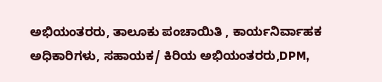ಅಭಿಯಂತರರು, ತಾಲೂಕು ಪಂಚಾಯಿತಿ , ಕಾರ್ಯನಿರ್ವಾಹಕ ಅಧಿಕಾರಿಗಳು, ಸಹಾಯಕ/ ಕಿರಿಯ ಅಭಿಯಂತರರು,DPM,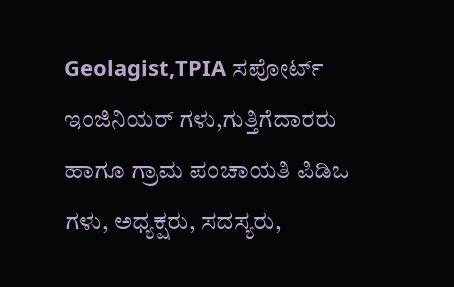Geolagist,TPIA ಸಪೋರ್ಟ್ ಇಂಜಿನಿಯರ್ ಗಳು,ಗುತ್ತಿಗೆದಾರರು ಹಾಗೂ ಗ್ರಾಮ ಪಂಚಾಯತಿ ಪಿಡಿಒ ಗಳು, ಅಧ್ಯಕ್ಷರು, ಸದಸ್ಯರು,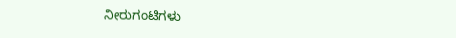ನೀರುಗಂಟಿಗಳು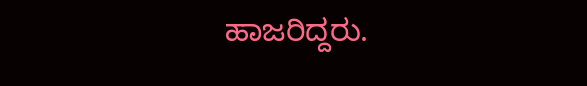ಹಾಜರಿದ್ದರು.